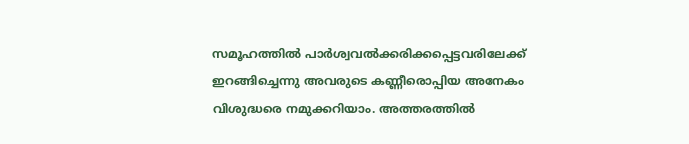സമൂഹത്തിൽ പാർശ്വവൽക്കരിക്കപ്പെട്ടവരിലേക്ക് ഇറങ്ങിച്ചെന്നു അവരുടെ കണ്ണീരൊപ്പിയ അനേകം വിശുദ്ധരെ നമുക്കറിയാം. അത്തരത്തിൽ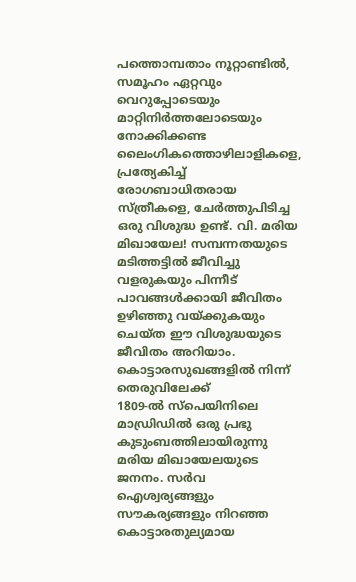പത്തൊമ്പതാം നൂറ്റാണ്ടിൽ, സമൂഹം ഏറ്റവും വെറുപ്പോടെയും മാറ്റിനിർത്തലോടെയും നോക്കിക്കണ്ട ലൈംഗികത്തൊഴിലാളികളെ, പ്രത്യേകിച്ച് രോഗബാധിതരായ സ്ത്രീകളെ, ചേർത്തുപിടിച്ച ഒരു വിശുദ്ധ ഉണ്ട്. വി. മരിയ മിഖായേല! സമ്പന്നതയുടെ മടിത്തട്ടിൽ ജീവിച്ചു വളരുകയും പിന്നീട് പാവങ്ങൾക്കായി ജീവിതം ഉഴിഞ്ഞു വയ്ക്കുകയും ചെയ്ത ഈ വിശുദ്ധയുടെ ജീവിതം അറിയാം.
കൊട്ടാരസുഖങ്ങളിൽ നിന്ന് തെരുവിലേക്ക്
1809-ൽ സ്പെയിനിലെ മാഡ്രിഡിൽ ഒരു പ്രഭു കുടുംബത്തിലായിരുന്നു മരിയ മിഖായേലയുടെ ജനനം. സർവ ഐശ്വര്യങ്ങളും സൗകര്യങ്ങളും നിറഞ്ഞ കൊട്ടാരതുല്യമായ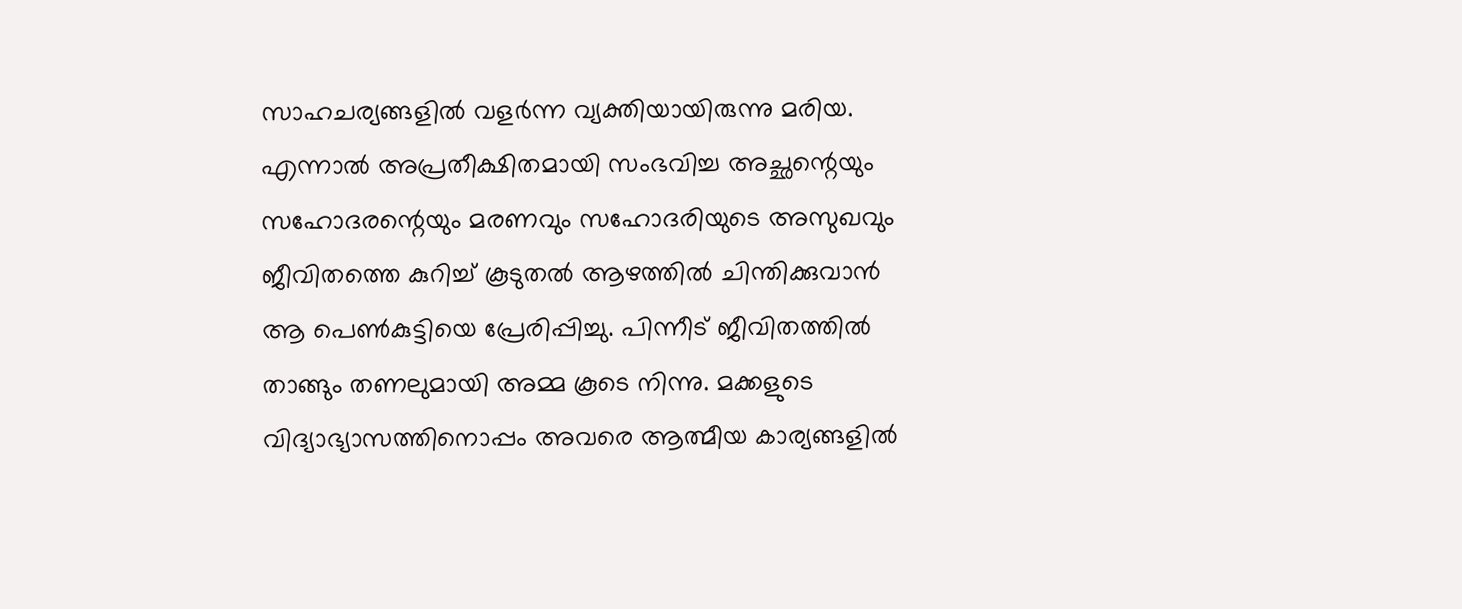സാഹചര്യങ്ങളിൽ വളർന്ന വ്യക്തിയായിരുന്നു മരിയ. എന്നാൽ അപ്രതീക്ഷിതമായി സംഭവിച്ച അച്ഛന്റെയും സഹോദരന്റെയും മരണവും സഹോദരിയുടെ അസുഖവും ജീവിതത്തെ കുറിച്ച് കൂടുതൽ ആഴത്തിൽ ചിന്തിക്കുവാൻ ആ പെൺകുട്ടിയെ പ്രേരിപ്പിച്ചു. പിന്നീട് ജീവിതത്തിൽ താങ്ങും തണലുമായി അമ്മ കൂടെ നിന്നു. മക്കളുടെ വിദ്യാഭ്യാസത്തിനൊപ്പം അവരെ ആത്മീയ കാര്യങ്ങളിൽ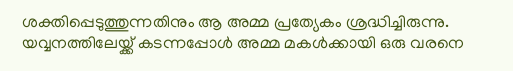ശക്തിപ്പെടുത്തുന്നതിനും ആ അമ്മ പ്രത്യേകം ശ്രദ്ധിച്ചിരുന്നു. യവ്വനത്തിലേയ്ക്ക് കടന്നപ്പോൾ അമ്മ മകൾക്കായി ഒരു വരനെ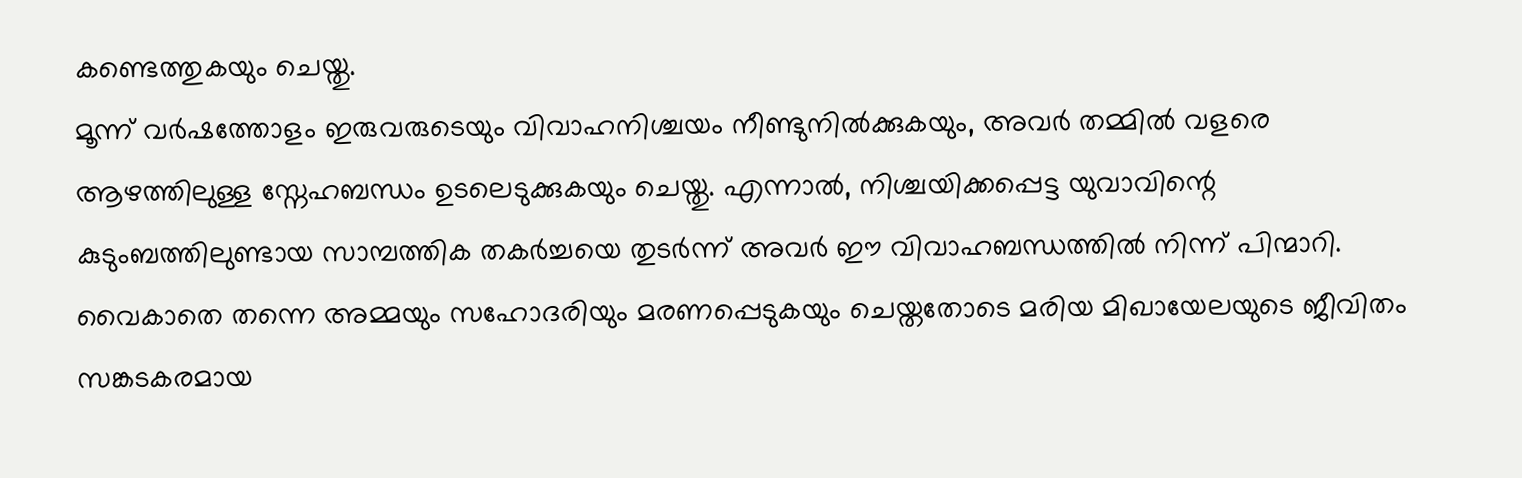കണ്ടെത്തുകയും ചെയ്തു.
മൂന്ന് വർഷത്തോളം ഇരുവരുടെയും വിവാഹനിശ്ചയം നീണ്ടുനിൽക്കുകയും, അവർ തമ്മിൽ വളരെ ആഴത്തിലുള്ള സ്നേഹബന്ധം ഉടലെടുക്കുകയും ചെയ്തു. എന്നാൽ, നിശ്ചയിക്കപ്പെട്ട യുവാവിന്റെ കുടുംബത്തിലുണ്ടായ സാമ്പത്തിക തകർച്ചയെ തുടർന്ന് അവർ ഈ വിവാഹബന്ധത്തിൽ നിന്ന് പിന്മാറി. വൈകാതെ തന്നെ അമ്മയും സഹോദരിയും മരണപ്പെടുകയും ചെയ്തതോടെ മരിയ മിഖായേലയുടെ ജീവിതം സങ്കടകരമായ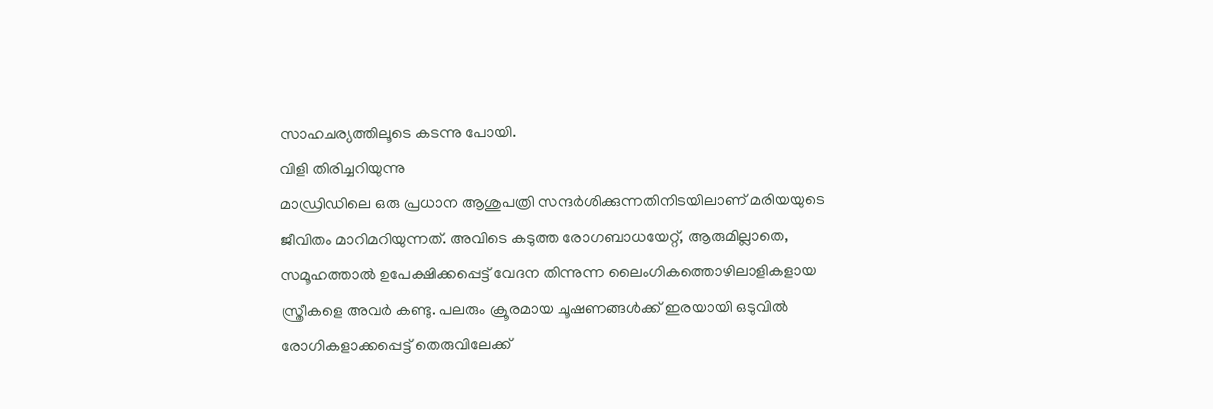സാഹചര്യത്തിലൂടെ കടന്നു പോയി.
വിളി തിരിച്ചറിയുന്നു
മാഡ്രിഡിലെ ഒരു പ്രധാന ആശുപത്രി സന്ദർശിക്കുന്നതിനിടയിലാണ് മരിയയുടെ ജീവിതം മാറിമറിയുന്നത്. അവിടെ കടുത്ത രോഗബാധയേറ്റ്, ആരുമില്ലാതെ, സമൂഹത്താൽ ഉപേക്ഷിക്കപ്പെട്ട് വേദന തിന്നുന്ന ലൈംഗികത്തൊഴിലാളികളായ സ്ത്രീകളെ അവർ കണ്ടു. പലരും ക്രൂരമായ ചൂഷണങ്ങൾക്ക് ഇരയായി ഒടുവിൽ രോഗികളാക്കപ്പെട്ട് തെരുവിലേക്ക്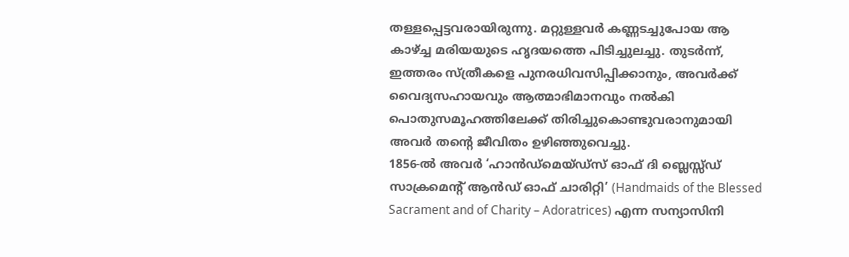തള്ളപ്പെട്ടവരായിരുന്നു. മറ്റുള്ളവർ കണ്ണടച്ചുപോയ ആ കാഴ്ച്ച മരിയയുടെ ഹൃദയത്തെ പിടിച്ചുലച്ചു. തുടർന്ന്, ഇത്തരം സ്ത്രീകളെ പുനരധിവസിപ്പിക്കാനും, അവർക്ക് വൈദ്യസഹായവും ആത്മാഭിമാനവും നൽകി പൊതുസമൂഹത്തിലേക്ക് തിരിച്ചുകൊണ്ടുവരാനുമായി അവർ തന്റെ ജീവിതം ഉഴിഞ്ഞുവെച്ചു.
1856-ൽ അവർ ‘ഹാൻഡ്മെയ്ഡ്സ് ഓഫ് ദി ബ്ലെസ്സ്ഡ് സാക്രമെന്റ് ആൻഡ് ഓഫ് ചാരിറ്റി’ (Handmaids of the Blessed Sacrament and of Charity – Adoratrices) എന്ന സന്യാസിനി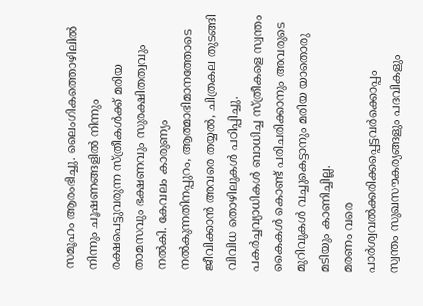സമൂഹം ആരംഭിച്ചു. ലൈംഗികത്തൊഴിലിൽ നിന്നും ചൂഷണങ്ങളിൽ നിന്നും രക്ഷപെട്ടുവരുന്ന സ്ത്രീകൾക്ക് മരിയ താമസവും ഭക്ഷണവും സുരക്ഷിതത്വവും നൽകി. കേവലം കാരുണ്യം നൽകുന്നതിനപ്പുറം, ആത്മാഭിമാനത്തോടെ ജീവിക്കാൻ അവരെ തയ്യൽ, ചിത്രകല തുടങ്ങി വിവിധ തൊഴിലുകൾ പഠിപ്പിച്ചു. പകർച്ചവ്യാധികൾ ബാധിച്ച സ്ത്രീകളെ സ്വന്തം കൈകൾ കൊണ്ട് പരിചരിക്കാനും അവരുടെ മുറിവുകൾ വച്ചുകെട്ടാനും മരിയ യാതൊരു മടിയും കാണിച്ചില്ല.
മരണം വരെ പാർശ്വവൽക്കരിക്കപ്പെട്ടവർക്കൊപ്പം
സ്വന്തം സുഖസൗകര്യങ്ങളും പദവികളും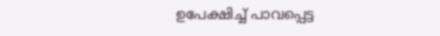ഉപേക്ഷിച്ച് പാവപ്പെട്ട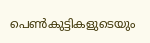പെൺകുട്ടികളുടെയും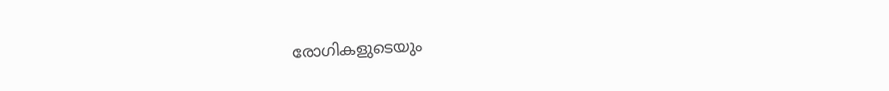രോഗികളുടെയും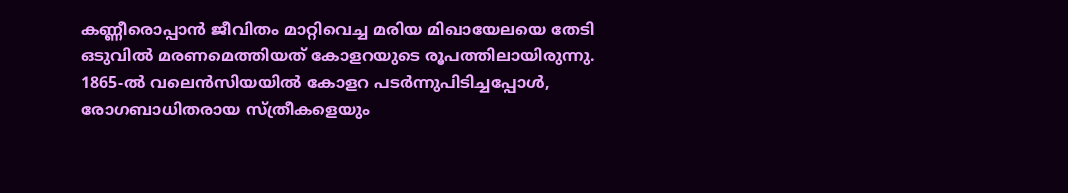കണ്ണീരൊപ്പാൻ ജീവിതം മാറ്റിവെച്ച മരിയ മിഖായേലയെ തേടി ഒടുവിൽ മരണമെത്തിയത് കോളറയുടെ രൂപത്തിലായിരുന്നു. 1865-ൽ വലെൻസിയയിൽ കോളറ പടർന്നുപിടിച്ചപ്പോൾ, രോഗബാധിതരായ സ്ത്രീകളെയും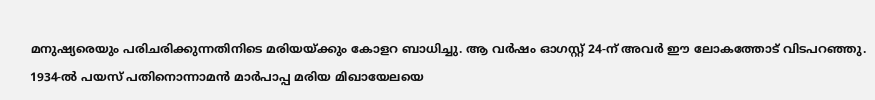മനുഷ്യരെയും പരിചരിക്കുന്നതിനിടെ മരിയയ്ക്കും കോളറ ബാധിച്ചു. ആ വർഷം ഓഗസ്റ്റ് 24-ന് അവർ ഈ ലോകത്തോട് വിടപറഞ്ഞു.
1934-ൽ പയസ് പതിനൊന്നാമൻ മാർപാപ്പ മരിയ മിഖായേലയെ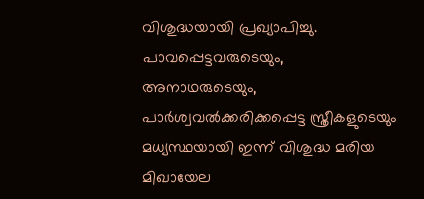വിശുദ്ധയായി പ്രഖ്യാപിച്ചു. പാവപ്പെട്ടവരുടെയും, അനാഥരുടെയും, പാർശ്വവൽക്കരിക്കപ്പെട്ട സ്ത്രീകളുടെയും മധ്യസ്ഥയായി ഇന്ന് വിശുദ്ധ മരിയ മിഖായേല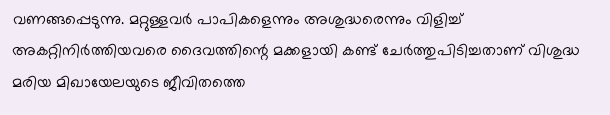വണങ്ങപ്പെടുന്നു. മറ്റുള്ളവർ പാപികളെന്നും അശുദ്ധരെന്നും വിളിച്ച് അകറ്റിനിർത്തിയവരെ ദൈവത്തിന്റെ മക്കളായി കണ്ട് ചേർത്തുപിടിച്ചതാണ് വിശുദ്ധ മരിയ മിഖായേലയുടെ ജീവിതത്തെ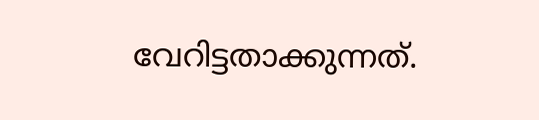വേറിട്ടതാക്കുന്നത്.